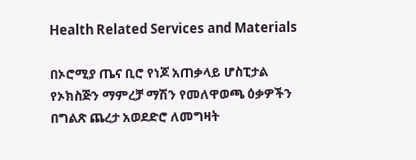Health Related Services and Materials

በኦሮሚያ ጤና ቢሮ የነጆ አጠቃላይ ሆስፒታል የኦክስጅን ማምረቻ ማሽን የመለዋወጫ ዕቃዎችን በግልጽ ጨረታ አወደድሮ ለመግዛት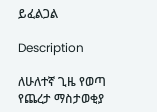ይፈልጋል

Description

ለሁለተኛ ጊዜ የወጣ የጨረታ ማስታወቂያ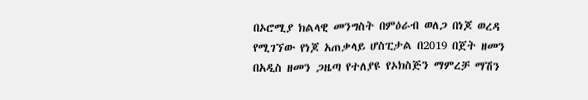በኦሮሚያ ክልላዊ መንግስት በምዕራብ ወለጋ በነጆ ወረዳ የሚገኘው የነጆ አጠቃላይ ሆስፒታል በ2019 በጀት ዘመን በአዲስ ዘመን ጋዜጣ የተለያዩ የኦክስጅን ማምረቻ ማሽን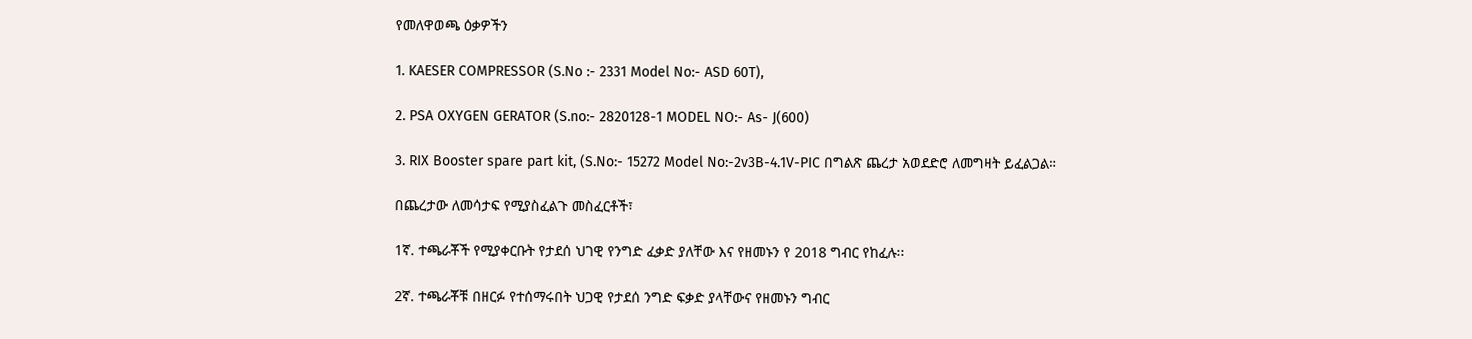የመለዋወጫ ዕቃዎችን

1. KAESER COMPRESSOR (S.No :- 2331 Model No:- ASD 60T),

2. PSA OXYGEN GERATOR (S.no:- 2820128-1 MODEL NO:- As- J(600)

3. RIX Booster spare part kit, (S.No:- 15272 Model No:-2v3B-4.1V-PIC በግልጽ ጨረታ አወደድሮ ለመግዛት ይፈልጋል።

በጨረታው ለመሳታፍ የሚያስፈልጉ መስፈርቶች፣

1ኛ. ተጫራቾች የሚያቀርቡት የታደሰ ህገዊ የንግድ ፈቃድ ያለቸው እና የዘመኑን የ 2018 ግብር የከፈሉ፡፡

2ኛ. ተጫራቾቹ በዘርፉ የተሰማሩበት ህጋዊ የታደሰ ንግድ ፍቃድ ያላቸውና የዘመኑን ግብር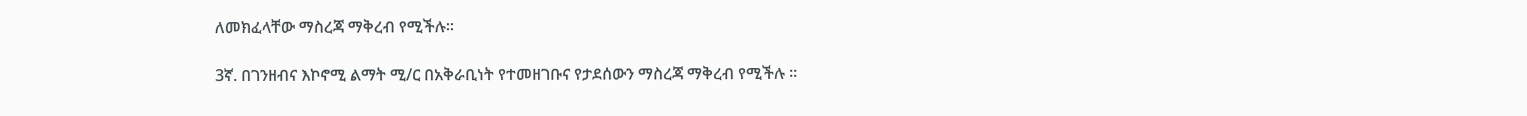ለመክፈላቸው ማስረጃ ማቅረብ የሚችሉ፡፡

3ኛ. በገንዘብና እኮኖሚ ልማት ሚ/ር በአቅራቢነት የተመዘገቡና የታደሰውን ማስረጃ ማቅረብ የሚችሉ ፡፡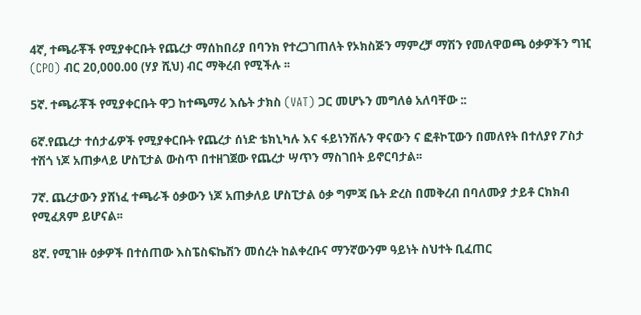4ኛ, ተጫራቾች የሚያቀርቡት የጨረታ ማሰከበሪያ በባንክ የተረጋገጠለት የኦክስጅን ማምረቻ ማሽን የመለዋወጫ ዕቃዎችን ግዢ (CPO) ብር 20,000.00 (ሃያ ሺህ) ብር ማቅረብ የሚችሉ ፡፡

5ኛ. ተጫራቾች የሚያቀርቡት ዋጋ ከተጫማሪ እሴት ታክስ (VAT) ጋር መሆኑን መግለፅ አለባቸው ::

6ኛ.የጨረታ ተሰታፊዎች የሚያቀርቡት የጨረታ ሰነድ ቴክኒካሉ እና ፋይነንሽሉን ዋናውን ና ፎቶኮፒውን በመለየት በተለያየ ፖስታ ተሽጎ ነጆ አጠቃላይ ሆስፒታል ውስጥ በተዘገጀው የጨረታ ሣጥን ማስገበት ይኖርባታል፡፡

7ኛ. ጨረታውን ያሸነፈ ተጫራች ዕቃውን ነጆ አጠቃለይ ሆስፒታል ዕቃ ግምጃ ቤት ድረስ በመቅረብ በባለሙያ ታይቶ ርክክብ የሚፈጸም ይሆናል፡፡

8ኛ. የሚገዙ ዕቃዎች በተሰጠው እስፔስፍኬሽን መሰረት ከልቀረቡና ማንኛውንም ዓይነት ስህተት ቢፈጠር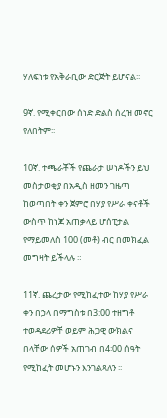ሃለፍነቱ የአቅራቢው ድርጅት ይሆናል፡፡

9ኛ. የሚቀርበው ሰነድ ድልስ ሰረዝ መኖር የለበትም፡፡

10ኛ. ተጫራቾች የጨራታ ሠነዶችን ይህ መስታወቂያ በአዲስ ዘመን ገዜጣ ከወጣበት ቀን ጀምሮ በሃያ የሥራ ቀናቶች ውስጥ ከነጆ አጠቃላይ ሆሰፒታል የማይመለስ 100 (መቶ) ብር በመክፈል መግዛት ይችላሉ ።

11ኛ. ጨረታው የሚከፈተው ከሃያ የሥራ ቀን በኃላ በማግስቱ በ3:00 ተዘግቶ ተወዳደሪዎቸ ወይም ሕጋዊ ውክልና በላቸው ሰዎች አጠገብ በ4፡00 ሰዓት የሚከፈት መሆኑን እንገልጻለን ፡፡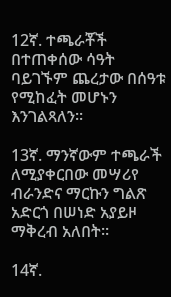12ኛ. ተጫራቾች በተጠቀሰው ሳዓት ባይገኙም ጨረታው በሰዓቱ የሚከፈት መሆኑን እንገልጻለን፡፡

13ኛ. ማንኛውም ተጫራች ለሚያቀርበው መሣሪየ ብራንድና ማርኩን ግልጽ አድርጎ በሠነድ አያይዞ ማቅረብ አለበት።

14ኛ.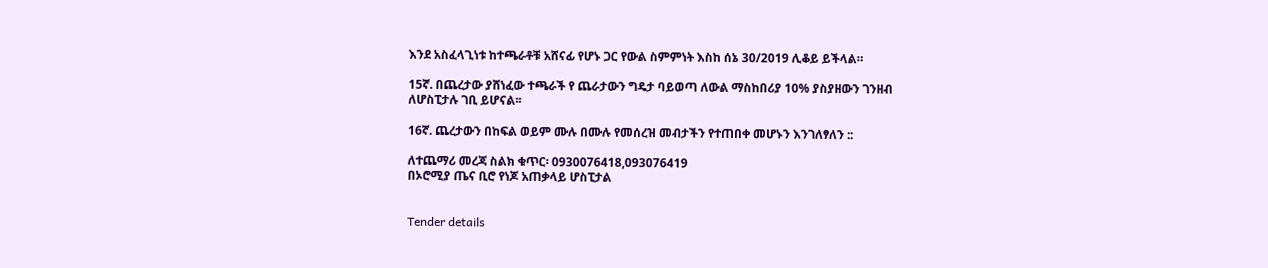እንደ አስፈላጊነቱ ከተጫራቶቹ አሸናፊ የሆኑ ጋር የውል ስምምነት እስከ ሰኔ 30/2019 ሊቆይ ይችላል።

15ኛ. በጨረታው ያሸነፈው ተጫራች የ ጨራታውን ግዴታ ባይወጣ ለውል ማስከበሪያ 10% ያስያዘውን ገንዘብ ለሆስፒታሉ ገቢ ይሆናል፡፡

16ኛ. ጨረታውን በከፍል ወይም ሙሉ በሙሉ የመሰረዝ መብታችን የተጠበቀ መሆኑን እንገለፃለን ::

ለተጨማሪ መረጃ ስልክ ቁጥር፡ 0930076418,093076419
በኦሮሚያ ጤና ቢሮ የነጆ አጠቃላይ ሆስፒታል


Tender details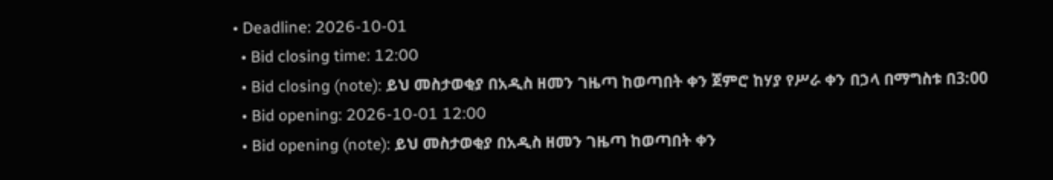• Deadline: 2026-10-01
  • Bid closing time: 12:00
  • Bid closing (note): ይህ መስታወቂያ በአዲስ ዘመን ገዜጣ ከወጣበት ቀን ጀምሮ ከሃያ የሥራ ቀን በኃላ በማግስቱ በ3:00
  • Bid opening: 2026-10-01 12:00
  • Bid opening (note): ይህ መስታወቂያ በአዲስ ዘመን ገዜጣ ከወጣበት ቀን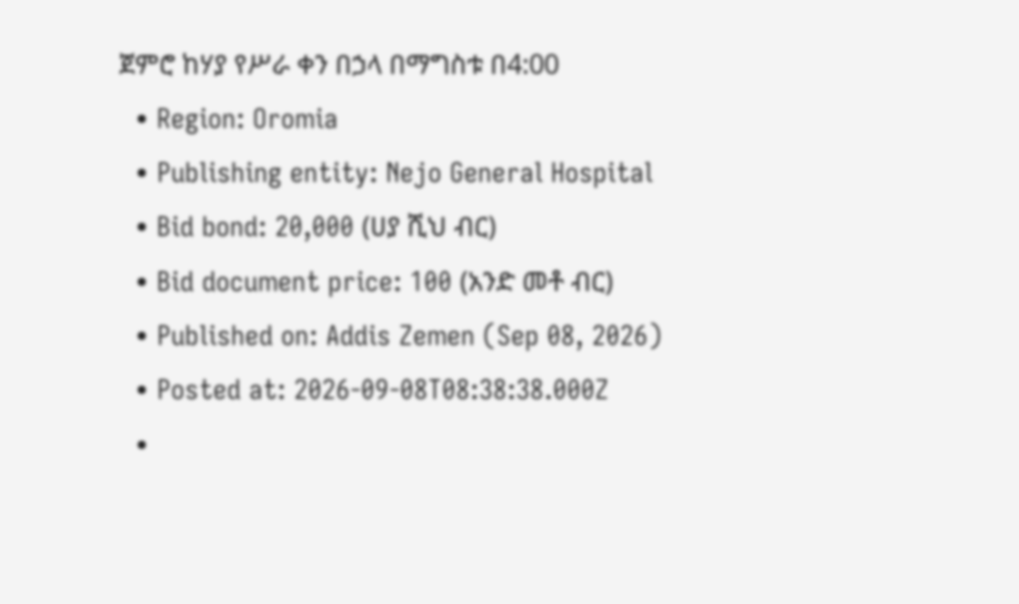ጀምሮ ከሃያ የሥራ ቀን በኃላ በማግስቱ በ4:00
  • Region: Oromia
  • Publishing entity: Nejo General Hospital
  • Bid bond: 20,000 (ሀያ ሺህ ብር)
  • Bid document price: 100 (አንድ መቶ ብር)
  • Published on: Addis Zemen (Sep 08, 2026)
  • Posted at: 2026-09-08T08:38:38.000Z
  •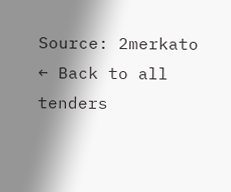Source: 2merkato
← Back to all tenders